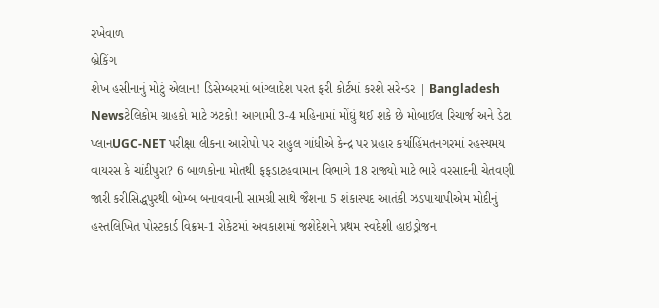રખેવાળ
બ્રેકિંગ
શેખ હસીનાનું મોટું એલાન! ડિસેમ્બરમાં બાંગ્લાદેશ પરત ફરી કોર્ટમાં કરશે સરેન્ડર | Bangladesh Newsટેલિકોમ ગ્રાહકો માટે ઝટકો! આગામી 3-4 મહિનામાં મોંઘું થઈ શકે છે મોબાઈલ રિચાર્જ અને ડેટા પ્લાનUGC-NET પરીક્ષા લીકના આરોપો પર રાહુલ ગાંધીએ કેન્દ્ર પર પ્રહાર કર્યાહિંમતનગરમાં રહસ્યમય વાયરસ કે ચાંદીપુરા? 6 બાળકોના મોતથી ફફડાટહવામાન વિભાગે 18 રાજ્યો માટે ભારે વરસાદની ચેતવણી જારી કરીસિદ્ધપુરથી બોમ્બ બનાવવાની સામગ્રી સાથે જૈશના 5 શંકાસ્પદ આતંકી ઝડપાયાપીએમ મોદીનું હસ્તલિખિત પોસ્ટકાર્ડ વિક્રમ-1 રોકેટમાં અવકાશમાં જશેદેશને પ્રથમ સ્વદેશી હાઇડ્રોજન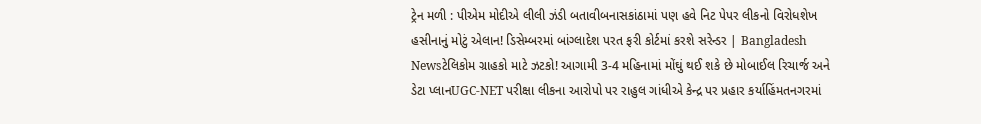ટ્રેન મળી : પીએમ મોદીએ લીલી ઝંડી બતાવીબનાસકાંઠામાં પણ હવે નિટ પેપર લીકનો વિરોધશેખ હસીનાનું મોટું એલાન! ડિસેમ્બરમાં બાંગ્લાદેશ પરત ફરી કોર્ટમાં કરશે સરેન્ડર | Bangladesh Newsટેલિકોમ ગ્રાહકો માટે ઝટકો! આગામી 3-4 મહિનામાં મોંઘું થઈ શકે છે મોબાઈલ રિચાર્જ અને ડેટા પ્લાનUGC-NET પરીક્ષા લીકના આરોપો પર રાહુલ ગાંધીએ કેન્દ્ર પર પ્રહાર કર્યાહિંમતનગરમાં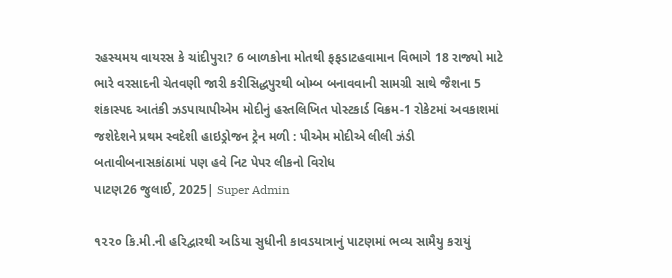રહસ્યમય વાયરસ કે ચાંદીપુરા? 6 બાળકોના મોતથી ફફડાટહવામાન વિભાગે 18 રાજ્યો માટે ભારે વરસાદની ચેતવણી જારી કરીસિદ્ધપુરથી બોમ્બ બનાવવાની સામગ્રી સાથે જૈશના 5 શંકાસ્પદ આતંકી ઝડપાયાપીએમ મોદીનું હસ્તલિખિત પોસ્ટકાર્ડ વિક્રમ-1 રોકેટમાં અવકાશમાં જશેદેશને પ્રથમ સ્વદેશી હાઇડ્રોજન ટ્રેન મળી : પીએમ મોદીએ લીલી ઝંડી બતાવીબનાસકાંઠામાં પણ હવે નિટ પેપર લીકનો વિરોધ
પાટણ26 જુલાઈ, 2025| Super Admin

૧૨૨૦ કિ.મી.ની હરિદ્વારથી અડિયા સુધીની કાવડયાત્રાનું પાટણમાં ભવ્ય સામૈયુ કરાયું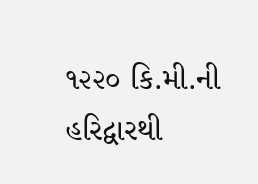૧૨૨૦ કિ.મી.ની હરિદ્વારથી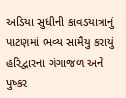અડિયા સુધીની કાવડયાત્રાનું પાટણમાં ભવ્ય સામૈયુ કરાયું
હરિદ્વારના ગંગાજળ અને પુષ્કર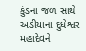કુંડના જળ સાથે અડીયાના દુધેશ્વર મહાદેવને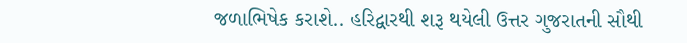જળાભિષેક કરાશે.. હરિદ્વારથી શરૂ થયેલી ઉત્તર ગુજરાતની સૌથી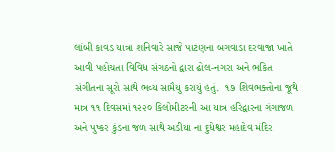લાંબી કાવડ યાત્રા શનિવારે સાજે પાટણના બગવાડા દરવાજા ખાતે આવી પહોચતા વિવિધ સંગઠનો દ્વારા ઢોલ-નગરા અને ભકિત સંગીતના સૂરો સાથે ભવ્ય સામૈયુ કરાયું હતું.  ૧૭ શિવભક્તોના જૂથે માત્ર ૧૧ દિવસમાં ૧૨૨૦ કિલોમીટરની આ યાત્ર હરિદ્વારના ગંગાજળ અને પુષ્કર કુંડના જળ સાથે અડીયા ના દુધેશ્વર મહાદેવ મંદિર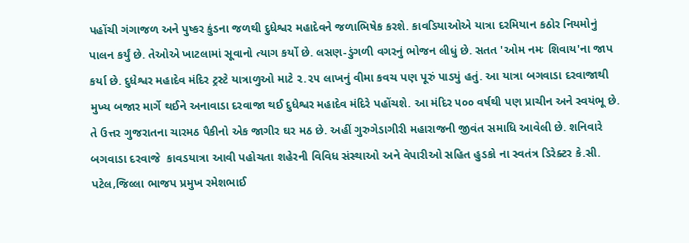પહોંચી ગંગાજળ અને પુષ્કર કુંડના જળથી દુધેશ્વર મહાદેવને જળાભિષેક કરશે. કાવડિયાઓએ યાત્રા દરમિયાન કઠોર નિયમોનું પાલન કર્યું છે. તેઓએ ખાટલામાં સૂવાનો ત્યાગ કર્યો છે. લસણ-ડુંગળી વગરનું ભોજન લીધું છે. સતત 'ઓમ નમઃ શિવાય'ના જાપ કર્યા છે. દુધેશ્વર મહાદેવ મંદિર ટ્રસ્ટે યાત્રાળુઓ માટે ૨.૨૫ લાખનું વીમા કવચ પણ પૂરું પાડયું હતું. આ યાત્રા બગવાડા દરવાજાથી મુખ્ય બજાર માર્ગે થઈને અનાવાડા દરવાજા થઈ દુધેશ્વર મહાદેવ મંદિરે પહોંચશે. આ મંદિર ૫૦૦ વર્ષથી પણ પ્રાચીન અને સ્વયંભૂ છે. તે ઉત્તર ગુજરાતના ચારમઠ પૈકીનો એક જાગીર ઘર મઠ છે. અહીં ગુરુગેડાગીરી મહારાજની જીવંત સમાધિ આવેલી છે. શનિવારે બગવાડા દરવાજે  કાવડયાત્રા આવી પહોચતા શહેરની વિવિધ સંસ્થાઓ અને વેપારીઓ સહિત હુડકો ના સ્વતંત્ર ડિરેક્ટર કે.સી. પટેલ,જિલ્લા ભાજપ પ્રમુખ રમેશભાઈ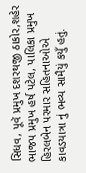સિધવ, પૂવૅ પ્રમુખ દશરથજી ઠાકોર,શહેર ભાજપ પ્રમુખ હર્ષ પટેલ, પાલિકા પ્રમુખ હિરલબેન પરમાર સહિતનાઓએ કાવડયાત્રા નું ભવ્ય સામૈયું કયુઁ હતું.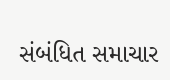સંબંધિત સમાચાર